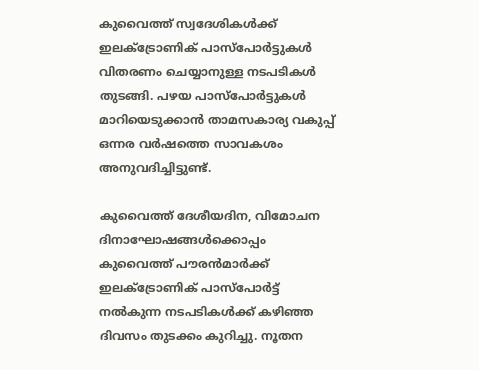കുവൈത്ത് സ്വദേശികള്‍ക്ക് ഇലക്ട്രോണിക് പാസ്‌പോര്‍ട്ടുകള്‍ വിതരണം ചെയ്യാനുള്ള നടപടികള്‍ തുടങ്ങി. പഴയ പാസ്‌പോര്‍ട്ടുകള്‍ മാറിയെടുക്കാന്‍ താമസകാര്യ വകുപ്പ് ഒന്നര വര്‍ഷത്തെ സാവകശം അനുവദിച്ചിട്ടുണ്ട്.

കുവൈത്ത് ദേശീയദിന, വിമോചന ദിനാഘോഷങ്ങള്‍ക്കൊപ്പം കുവൈത്ത് പൗരന്‍മാര്‍ക്ക് ഇലക്ട്രോണിക് പാസ്‌പോര്‍ട്ട് നല്‍കുന്ന നടപടികള്‍ക്ക് കഴിഞ്ഞ ദിവസം തുടക്കം കുറിച്ചു. നൂതന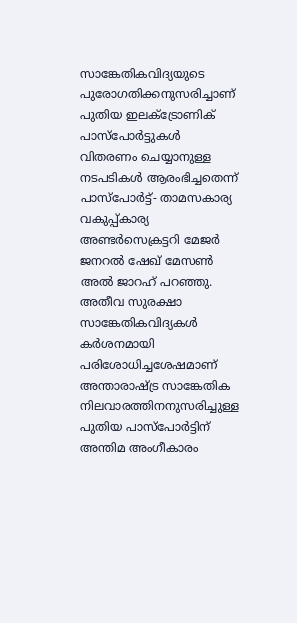സാങ്കേതികവിദ്യയുടെ പുരോഗതിക്കനുസരിച്ചാണ് പുതിയ ഇലക്ട്രോണിക് പാസ്‌പോര്‍ട്ടുകള്‍ വിതരണം ചെയ്യാനുള്ള നടപടികള്‍ ആരംഭിച്ചതെന്ന് പാസ്‌പോര്‍ട്ട്- താമസകാര്യ വകുപ്പ്കാര്യ അണ്ടര്‍സെക്രട്ടറി മേജര്‍ ജനറല്‍ ഷേഖ് മേസണ്‍ അല്‍ ജാറഹ് പറഞ്ഞു. അതീവ സുരക്ഷാ സാങ്കേതികവിദ്യകള്‍ കര്‍ശനമായി പരിശോധിച്ചശേഷമാണ് അന്താരാഷ്‌ട്ര സാങ്കേതിക നിലവാരത്തിനനുസരിച്ചുള്ള പുതിയ പാസ്‌പോര്‍ട്ടിന് അന്തിമ അംഗീകാരം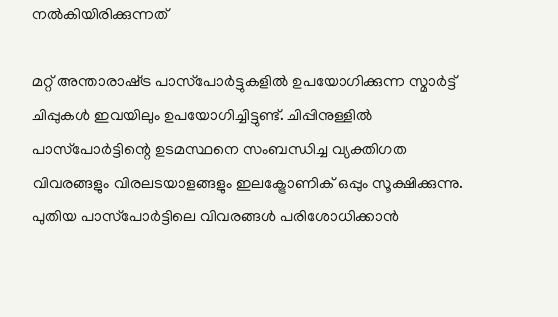നല്‍കിയിരിക്കുന്നത്

മറ്റ് അന്താരാഷ്‌ട്ര പാസ്‌പോര്‍ട്ടുകളില്‍ ഉപയോഗിക്കുന്ന സ്മാര്‍ട്ട് ചിപ്പുകള്‍ ഇവയിലും ഉപയോഗിച്ചിട്ടുണ്ട്. ചിപ്പിനുള്ളില്‍ പാസ്‌പോര്‍ട്ടിന്റെ ഉടമസ്ഥനെ സംബന്ധിച്ച വ്യക്തിഗത വിവരങ്ങളും വിരലടയാളങ്ങളും ഇലക്ട്രോണിക് ഒപ്പും സൂക്ഷിക്കുന്നു. പുതിയ പാസ്‌പോര്‍ട്ടിലെ വിവരങ്ങള്‍ പരിശോധിക്കാന്‍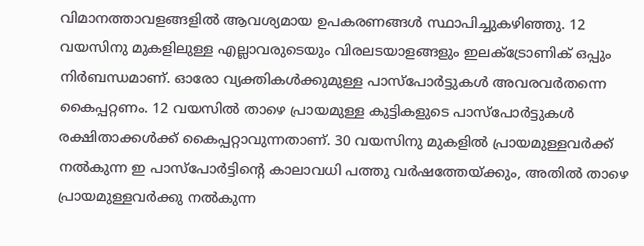വിമാനത്താവളങ്ങളില്‍ ആവശ്യമായ ഉപകരണങ്ങള്‍ സ്ഥാപിച്ചുകഴിഞ്ഞു. 12 വയസിനു മുകളിലുള്ള എല്ലാവരുടെയും വിരലടയാളങ്ങളും ഇലക്ട്രോണിക് ഒപ്പും നിര്‍ബന്ധമാണ്. ഓരോ വ്യക്തികള്‍ക്കുമുള്ള പാസ്‌പോര്‍ട്ടുകള്‍ അവരവര്‍തന്നെ കൈപ്പറ്റണം. 12 വയസില്‍ താഴെ പ്രായമുള്ള കുട്ടികളുടെ പാസ്‌പോര്‍ട്ടുകള്‍ രക്ഷിതാക്കള്‍ക്ക് കൈപ്പറ്റാവുന്നതാണ്. 30 വയസിനു മുകളില്‍ പ്രായമുള്ളവര്‍ക്ക് നല്‍കുന്ന ഇ പാസ്‌പോര്‍ട്ടിന്റെ കാലാവധി പത്തു വര്‍ഷത്തേയ്‍ക്കും, അതില്‍ താഴെ പ്രായമുള്ളവര്‍ക്കു നല്‍കുന്ന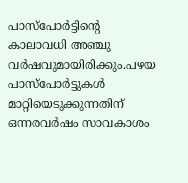പാസ്‌പോര്‍ട്ടിന്റെ കാലാവധി അഞ്ചു വര്‍ഷവുമായിരിക്കും.പഴയ പാസ്‌പോര്‍ട്ടുകള്‍ മാറ്റിയെടുക്കുന്നതിന് ഒന്നരവര്‍ഷം സാവകാശം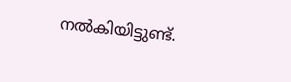നല്‍കിയിട്ടുണ്ട്.